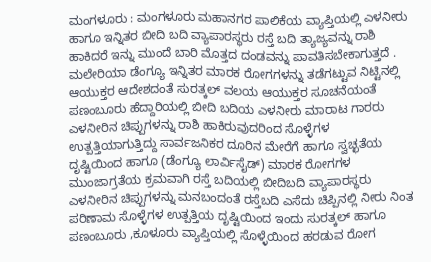ಮಂಗಳೂರು : ಮಂಗಳೂರು ಮಹಾನಗರ ಪಾಲಿಕೆಯ ವ್ಯಾಪ್ತಿಯಲ್ಲಿ ಎಳನೀರು ಹಾಗೂ ಇನ್ನಿತರ ಬೀದಿ ಬದಿ ವ್ಯಾಪಾರಸ್ಥರು ರಸ್ತೆ ಬದಿ ತ್ಯಾಜ್ಯವನ್ನು ರಾಶಿ ಹಾಕಿದರೆ ಇನ್ನು ಮುಂದೆ ಬಾರಿ ಮೊತ್ತದ ದಂಡವನ್ನು ಪಾವತಿಸಬೇಕಾಗುತ್ತದೆ .
ಮಲೇರಿಯಾ ಡೆಂಗ್ಯೂ ಇನ್ನಿತರ ಮಾರಕ ರೋಗಗಳನ್ನು ತಡೆಗಟ್ಟುವ ನಿಟ್ಟಿನಲ್ಲಿ ಆಯುಕ್ತರ ಆದೇಶದಂತೆ ಸುರತ್ಕಲ್ ವಲಯ ಆಯುಕ್ತರ ಸೂಚನೆಯಂತೆ ಪಣಂಬೂರು ಹೆದ್ದಾರಿಯಲ್ಲಿ ಬೀದಿ ಬದಿಯ ಎಳನೀರು ಮಾರಾಟ ಗಾರರು ಎಳನೀರಿನ ಚಿಪ್ಪುಗಳನ್ನು ರಾಶಿ ಹಾಕಿರುವುದರಿಂದ ಸೊಳ್ಳೆಗಳ ಉತ್ಪತ್ತಿಯಾಗುತ್ತಿದ್ದು ಸಾರ್ವಜನಿಕರ ದೂರಿನ ಮೇರೆಗೆ ಹಾಗೂ ಸ್ವಚ್ಛತೆಯ ದೃಷ್ಟಿಯಿಂದ ಹಾಗೂ (ಡೆಂಗ್ಯೂ ಲಾರ್ವಿಸೈಡ್) ಮಾರಕ ರೋಗಗಳ ಮುಂಜಾಗ್ರತೆಯ ಕ್ರಮವಾಗಿ ರಸ್ತೆ ಬದಿಯಲ್ಲಿ ಬೀದಿಬದಿ ವ್ಯಾಪಾರಸ್ಥರು ಎಳನೀರಿನ ಚಿಪ್ಪುಗಳನ್ನು ಮನಬಂದಂತೆ ರಸ್ತೆಬದಿ ಎಸೆದು ಚಿಪ್ಪಿನಲ್ಲಿ ನೀರು ನಿಂತ ಪರಿಣಾಮ ಸೊಳ್ಳೆಗಳ ಉತ್ಪತ್ತಿಯ ದೃಷ್ಟಿಯಿಂದ ಇಂದು ಸುರತ್ಕಲ್ ಹಾಗೂ ಪಣಂಬೂರು ,ಕೂಳೂರು ವ್ಯಾಪ್ತಿಯಲ್ಲಿ ಸೊಳ್ಳೆಯಿಂದ ಹರಡುವ ರೋಗ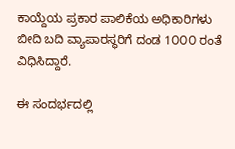ಕಾಯ್ದೆಯ ಪ್ರಕಾರ ಪಾಲಿಕೆಯ ಅಧಿಕಾರಿಗಳು ಬೀದಿ ಬದಿ ವ್ಯಾಪಾರಸ್ಥರಿಗೆ ದಂಡ 1೦೦೦ ರಂತೆ ವಿಧಿಸಿದ್ದಾರೆ.

ಈ ಸಂದರ್ಭದಲ್ಲಿ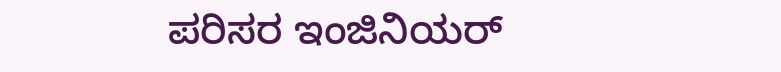ಪರಿಸರ ಇಂಜಿನಿಯರ್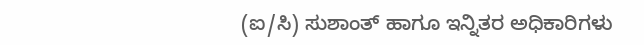(ಐ/ಸಿ) ಸುಶಾಂತ್ ಹಾಗೂ ಇನ್ನಿತರ ಅಧಿಕಾರಿಗಳು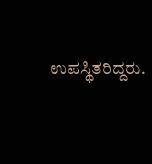ಉಪಸ್ಥಿತರಿದ್ದರು.